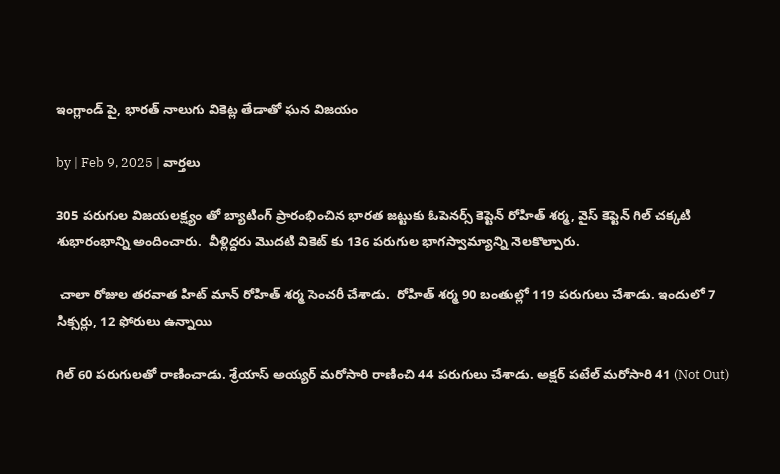ఇంగ్లాండ్ పై, భారత్ నాలుగు వికెట్ల తేడాతో ఘన విజయం

by | Feb 9, 2025 | వార్తలు

305 పరుగుల విజయలక్ష్యం తో బ్యాటింగ్ ప్రారంభించిన భారత జట్టుకు ఓపెనర్స్ కెప్టెన్ రోహిత్ శర్మ, వైస్ కెప్టెన్ గిల్ చక్కటి శుభారంభాన్ని అందించారు.  వీళ్లిద్దరు మొదటి వికెట్ కు 136 పరుగుల భాగస్వామ్యాన్ని నెలకొల్పారు.

 చాలా రోజుల తరవాత హిట్ మాన్ రోహిత్ శర్మ సెంచరీ చేశాడు.  రోహిత్ శర్మ 90 బంతుల్లో 119 పరుగులు చేశాడు. ఇందులో 7 సిక్సర్లు, 12 ఫోరులు ఉన్నాయి

గిల్ 60 పరుగులతో రాణించాడు. శ్రేయాస్ అయ్యర్ మరోసారి రాణించి 44 పరుగులు చేశాడు. అక్షర్ పటేల్ మరోసారి 41 (Not Out)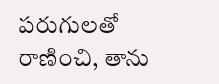పరుగులతో రాణించి, తాను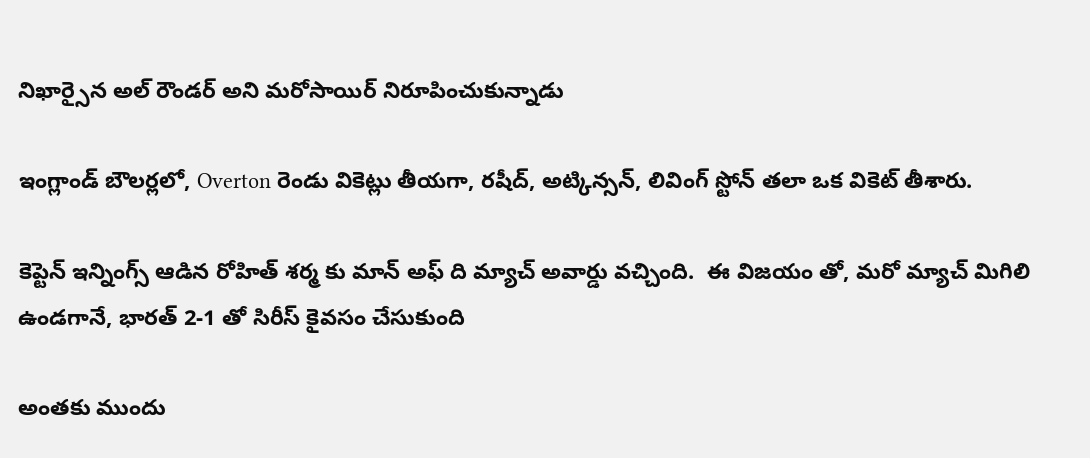నిఖార్సైన అల్ రౌండర్ అని మరోసాయిర్ నిరూపించుకున్నాడు

ఇంగ్లాండ్ బౌలర్లలో, Overton రెండు వికెట్లు తీయగా, రషీద్, అట్కిన్సన్, లివింగ్ స్టోన్ తలా ఒక వికెట్ తీశారు.

కెప్టెన్ ఇన్నింగ్స్ ఆడిన రోహిత్ శర్మ కు మాన్ అఫ్ ది మ్యాచ్ అవార్డు వచ్చింది.  ఈ విజయం తో, మరో మ్యాచ్ మిగిలి ఉండగానే, భారత్ 2-1 తో సిరీస్ కైవసం చేసుకుంది

అంతకు ముందు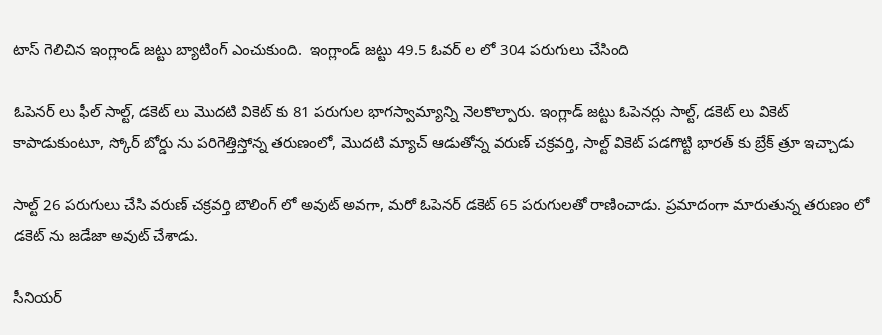టాస్ గెలిచిన ఇంగ్లాండ్ జట్టు బ్యాటింగ్ ఎంచుకుంది.  ఇంగ్లాండ్ జట్టు 49.5 ఓవర్ ల లో 304 పరుగులు చేసింది

ఓపెనర్ లు ఫీల్ సాల్ట్, డకెట్ లు మొదటి వికెట్ కు 81 పరుగుల భాగస్వామ్యాన్ని నెలకొల్పారు. ఇంగ్లాడ్ జట్టు ఓపెనర్లు సాల్ట్, డకెట్ లు వికెట్ కాపాడుకుంటూ, స్కోర్ బోర్డు ను పరిగెత్తిస్తోన్న తరుణంలో, మొదటి మ్యాచ్ ఆడుతోన్న వరుణ్ చక్రవర్తి, సాల్ట్ వికెట్ పడగొట్టి భారత్ కు బ్రేక్ త్రూ ఇచ్చాడు

సాల్ట్ 26 పరుగులు చేసి వరుణ్ చక్రవర్తి బౌలింగ్ లో అవుట్ అవగా, మరో ఓపెనర్ డకెట్ 65 పరుగులతో రాణించాడు. ప్రమాదంగా మారుతున్న తరుణం లో డకెట్ ను జడేజా అవుట్ చేశాడు.

సీనియర్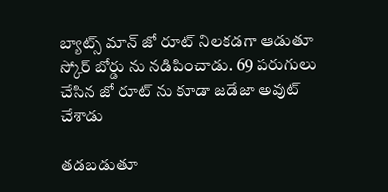బ్యాట్స్ మాన్ జో రూట్ నిలకడగా ఆడుతూ స్కోర్ బోర్డు ను నడిపించాడు. 69 పరుగులు చేసిన జో రూట్ ను కూడా జడేజా అవుట్ చేశాడు

తడబడుతూ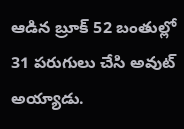ఆడిన బ్రూక్ 52 బంతుల్లో 31 పరుగులు చేసి అవుట్ అయ్యాడు.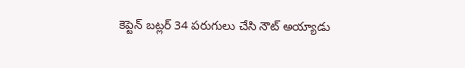కెప్టెన్ బట్లర్ 34 పరుగులు చేసి నౌట్ అయ్యాడు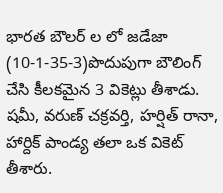భారత బౌలర్ ల లో జడేజా (10-1-35-3)పొదుపుగా బౌలింగ్ చేసి కీలకమైన 3 వికెట్లు తీశాడు.  షమీ, వరుణ్ చక్రవర్తి, హర్షిత్ రానా, హార్దిక్ పాండ్య తలా ఒక వికెట్ తీశారు.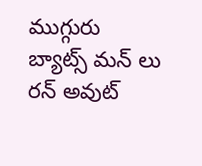ముగ్గురు బ్యాట్స్ మన్ లు రన్ అవుట్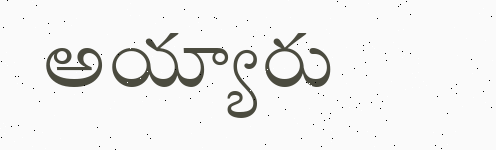అయ్యారు